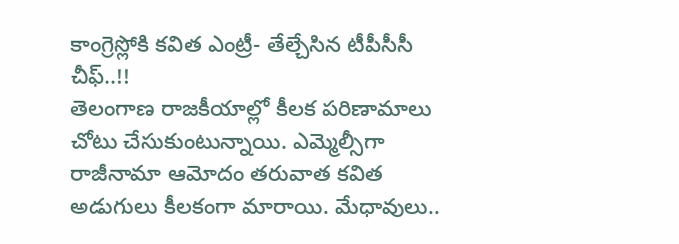కాంగ్రెస్లోకి కవిత ఎంట్రీ- తేల్చేసిన టీపీసీసీ చీఫ్..!!
తెలంగాణ రాజకీయాల్లో కీలక పరిణామాలు చోటు చేసుకుంటున్నాయి. ఎమ్మెల్సీగా రాజీనామా ఆమోదం తరువాత కవిత అడుగులు కీలకంగా మారాయి. మేధావులు..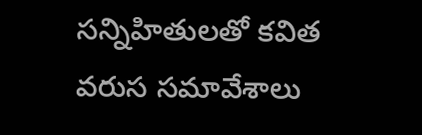సన్నిహితులతో కవిత వరుస సమావేశాలు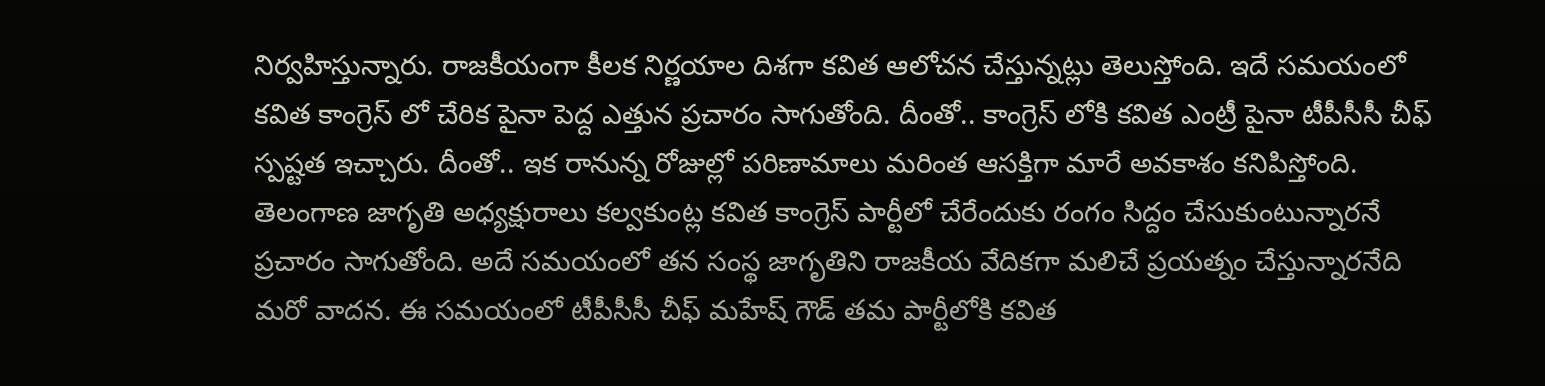నిర్వహిస్తున్నారు. రాజకీయంగా కీలక నిర్ణయాల దిశగా కవిత ఆలోచన చేస్తున్నట్లు తెలుస్తోంది. ఇదే సమయంలో కవిత కాంగ్రెస్ లో చేరిక పైనా పెద్ద ఎత్తున ప్రచారం సాగుతోంది. దీంతో.. కాంగ్రెస్ లోకి కవిత ఎంట్రీ పైనా టీపీసీసీ చీఫ్ స్పష్టత ఇచ్చారు. దీంతో.. ఇక రానున్న రోజుల్లో పరిణామాలు మరింత ఆసక్తిగా మారే అవకాశం కనిపిస్తోంది.
తెలంగాణ జాగృతి అధ్యక్షురాలు కల్వకుంట్ల కవిత కాంగ్రెస్ పార్టీలో చేరేందుకు రంగం సిద్దం చేసుకుంటున్నారనే ప్రచారం సాగుతోంది. అదే సమయంలో తన సంస్థ జాగృతిని రాజకీయ వేదికగా మలిచే ప్రయత్నం చేస్తున్నారనేది మరో వాదన. ఈ సమయంలో టీపీసీసీ చీఫ్ మహేష్ గౌడ్ తమ పార్టీలోకి కవిత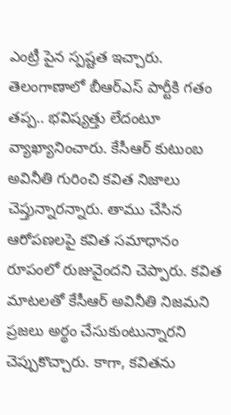ఎంట్రీ పైన స్పష్టత ఇచ్చారు. తెలంగాణాలో బీఆర్ఎస్ పార్టీకి గతం తప్ప.. భవిష్యత్తు లేదంటూ వ్యాఖ్యానించారు. కేసీఆర్ కుటుంబ అవినీతి గురించి కవిత నిజాలు చెప్తున్నారన్నారు. తాము చేసిన ఆరోపణలపై కవిత సమాధానం రూపంలో రుజువైందని చెప్పారు. కవిత మాటలతో కేసీఆర్ అవినీతి నిజమని ప్రజలు అర్థం చేసుకుంటున్నారని చెప్పుకొచ్చారు. కాగా, కవితను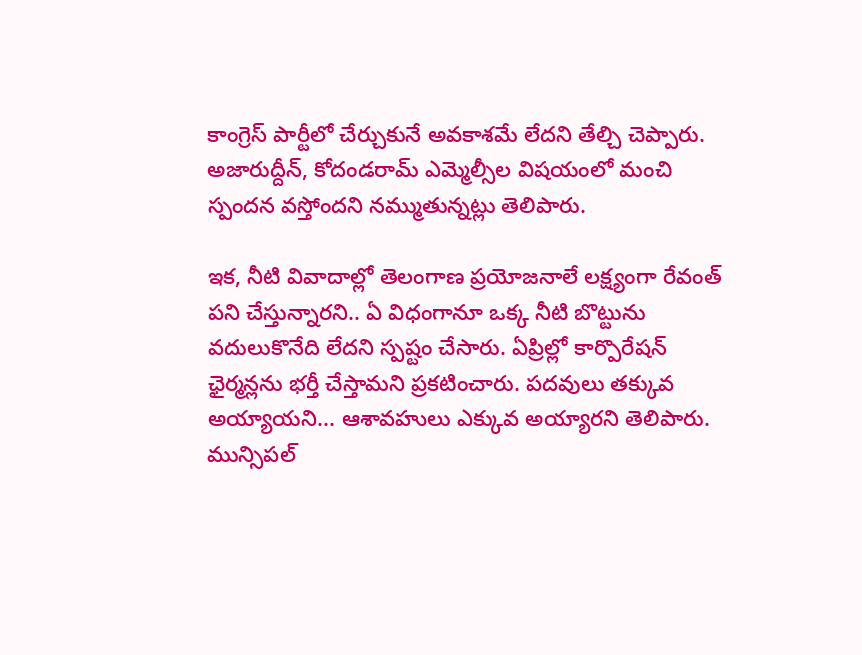కాంగ్రెస్ పార్టీలో చేర్చుకునే అవకాశమే లేదని తేల్చి చెప్పారు. అజారుద్దీన్, కోదండరామ్ ఎమ్మెల్సీల విషయంలో మంచి స్పందన వస్తోందని నమ్ముతున్నట్లు తెలిపారు.

ఇక, నీటి వివాదాల్లో తెలంగాణ ప్రయోజనాలే లక్ష్యంగా రేవంత్ పని చేస్తున్నారని.. ఏ విధంగానూ ఒక్క నీటి బొట్టును వదులుకొనేది లేదని స్పష్టం చేసారు. ఏప్రిల్లో కార్పొరేషన్ ఛైర్మన్లను భర్తీ చేస్తామని ప్రకటించారు. పదవులు తక్కువ అయ్యాయని... ఆశావహులు ఎక్కువ అయ్యారని తెలిపారు. మున్సిపల్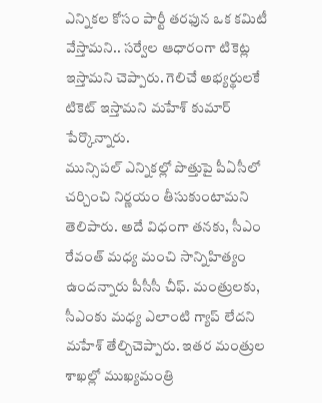ఎన్నికల కోసం పార్టీ తరఫున ఒక కమిటీ వేస్తామని.. సర్వేల ఆధారంగా టికెట్ల ఇస్తామని చెప్పారు. గెలిచే అభ్యర్థులకే టికెట్ ఇస్తామని మహేశ్ కుమార్ పేర్కొన్నారు.
మున్సిపల్ ఎన్నికల్లో పొత్తుపై పీఏసీలో చర్చించి నిర్ణయం తీసుకుంటామని తెలిపారు. అదే విధంగా తనకు, సీఎం రేవంత్ మధ్య మంచి సాన్నిహిత్యం ఉందన్నారు పీసీసీ చీఫ్. మంత్రులకు, సీఎంకు మధ్య ఎలాంటి గ్యాప్ లేదని మహేశ్ తేల్చిచెప్పారు. ఇతర మంత్రుల శాఖల్లో ముఖ్యమంత్రి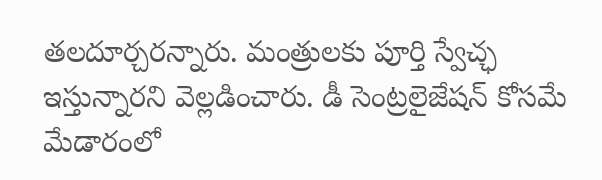తలదూర్చరన్నారు. మంత్రులకు పూర్తి స్వేచ్ఛ ఇస్తున్నారని వెల్లడించారు. డీ సెంట్రలైజేషన్ కోసమే మేడారంలో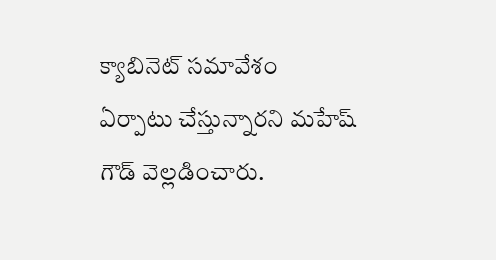క్యాబినెట్ సమావేశం ఏర్పాటు చేస్తున్నారని మహేష్ గౌడ్ వెల్లడించారు.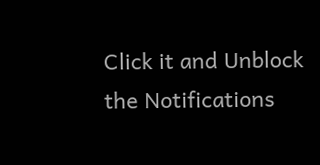Click it and Unblock the Notifications